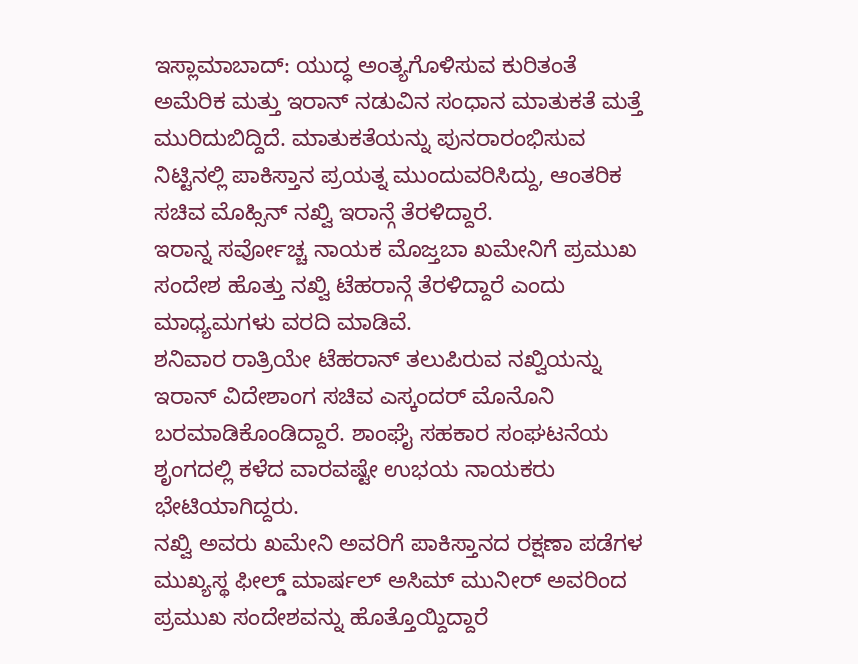ಇಸ್ಲಾಮಾಬಾದ್: ಯುದ್ಧ ಅಂತ್ಯಗೊಳಿಸುವ ಕುರಿತಂತೆ ಅಮೆರಿಕ ಮತ್ತು ಇರಾನ್ ನಡುವಿನ ಸಂಧಾನ ಮಾತುಕತೆ ಮತ್ತೆ ಮುರಿದುಬಿದ್ದಿದೆ. ಮಾತುಕತೆಯನ್ನು ಪುನರಾರಂಭಿಸುವ ನಿಟ್ಟಿನಲ್ಲಿ ಪಾಕಿಸ್ತಾನ ಪ್ರಯತ್ನ ಮುಂದುವರಿಸಿದ್ದು, ಆಂತರಿಕ ಸಚಿವ ಮೊಹ್ಸಿನ್ ನಖ್ವಿ ಇರಾನ್ಗೆ ತೆರಳಿದ್ದಾರೆ.
ಇರಾನ್ನ ಸರ್ವೋಚ್ಚ ನಾಯಕ ಮೊಜ್ತಬಾ ಖಮೇನಿಗೆ ಪ್ರಮುಖ ಸಂದೇಶ ಹೊತ್ತು ನಖ್ವಿ ಟೆಹರಾನ್ಗೆ ತೆರಳಿದ್ದಾರೆ ಎಂದು ಮಾಧ್ಯಮಗಳು ವರದಿ ಮಾಡಿವೆ.
ಶನಿವಾರ ರಾತ್ರಿಯೇ ಟೆಹರಾನ್ ತಲುಪಿರುವ ನಖ್ವಿಯನ್ನು ಇರಾನ್ ವಿದೇಶಾಂಗ ಸಚಿವ ಎಸ್ಕಂದರ್ ಮೊನೊನಿ ಬರಮಾಡಿಕೊಂಡಿದ್ದಾರೆ. ಶಾಂಘೈ ಸಹಕಾರ ಸಂಘಟನೆಯ ಶೃಂಗದಲ್ಲಿ ಕಳೆದ ವಾರವಷ್ಟೇ ಉಭಯ ನಾಯಕರು ಭೇಟಿಯಾಗಿದ್ದರು.
ನಖ್ವಿ ಅವರು ಖಮೇನಿ ಅವರಿಗೆ ಪಾಕಿಸ್ತಾನದ ರಕ್ಷಣಾ ಪಡೆಗಳ ಮುಖ್ಯಸ್ಥ ಫೀಲ್ಡ್ ಮಾರ್ಷಲ್ ಅಸಿಮ್ ಮುನೀರ್ ಅವರಿಂದ ಪ್ರಮುಖ ಸಂದೇಶವನ್ನು ಹೊತ್ತೊಯ್ದಿದ್ದಾರೆ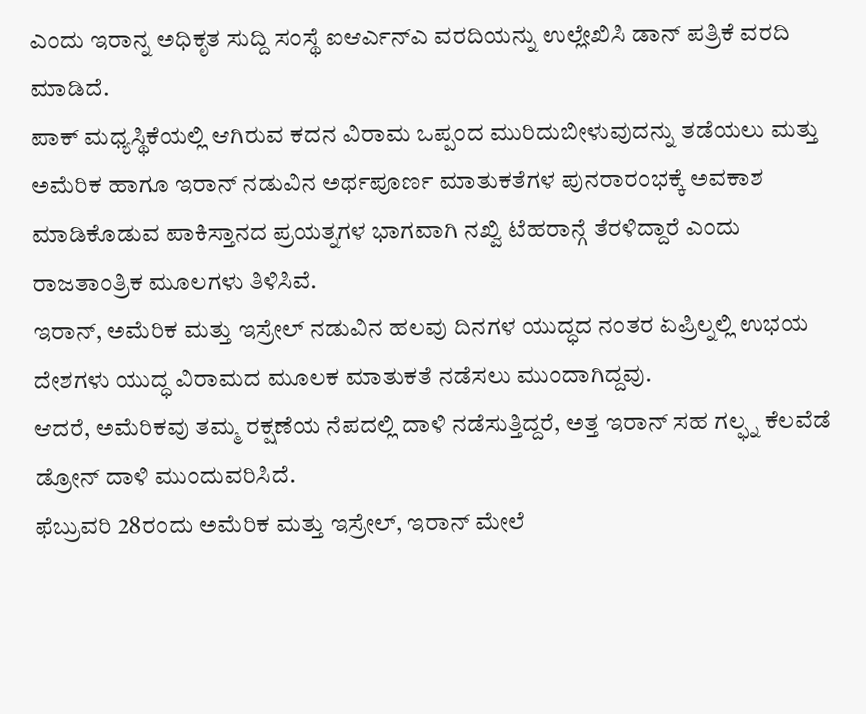ಎಂದು ಇರಾನ್ನ ಅಧಿಕೃತ ಸುದ್ದಿ ಸಂಸ್ಥೆ ಐಆರ್ಎನ್ಎ ವರದಿಯನ್ನು ಉಲ್ಲೇಖಿಸಿ ಡಾನ್ ಪತ್ರಿಕೆ ವರದಿ ಮಾಡಿದೆ.
ಪಾಕ್ ಮಧ್ಯಸ್ಥಿಕೆಯಲ್ಲಿ ಆಗಿರುವ ಕದನ ವಿರಾಮ ಒಪ್ಪಂದ ಮುರಿದುಬೀಳುವುದನ್ನು ತಡೆಯಲು ಮತ್ತು ಅಮೆರಿಕ ಹಾಗೂ ಇರಾನ್ ನಡುವಿನ ಅರ್ಥಪೂರ್ಣ ಮಾತುಕತೆಗಳ ಪುನರಾರಂಭಕ್ಕೆ ಅವಕಾಶ ಮಾಡಿಕೊಡುವ ಪಾಕಿಸ್ತಾನದ ಪ್ರಯತ್ನಗಳ ಭಾಗವಾಗಿ ನಖ್ವಿ ಟೆಹರಾನ್ಗೆ ತೆರಳಿದ್ದಾರೆ ಎಂದು ರಾಜತಾಂತ್ರಿಕ ಮೂಲಗಳು ತಿಳಿಸಿವೆ.
ಇರಾನ್, ಅಮೆರಿಕ ಮತ್ತು ಇಸ್ರೇಲ್ ನಡುವಿನ ಹಲವು ದಿನಗಳ ಯುದ್ಧದ ನಂತರ ಏಪ್ರಿಲ್ನಲ್ಲಿ ಉಭಯ ದೇಶಗಳು ಯುದ್ಧ ವಿರಾಮದ ಮೂಲಕ ಮಾತುಕತೆ ನಡೆಸಲು ಮುಂದಾಗಿದ್ದವು.
ಆದರೆ, ಅಮೆರಿಕವು ತಮ್ಮ ರಕ್ಷಣೆಯ ನೆಪದಲ್ಲಿ ದಾಳಿ ನಡೆಸುತ್ತಿದ್ದರೆ, ಅತ್ತ ಇರಾನ್ ಸಹ ಗಲ್ಫ್ನ ಕೆಲವೆಡೆ ಡ್ರೋನ್ ದಾಳಿ ಮುಂದುವರಿಸಿದೆ.
ಫೆಬ್ರುವರಿ 28ರಂದು ಅಮೆರಿಕ ಮತ್ತು ಇಸ್ರೇಲ್, ಇರಾನ್ ಮೇಲೆ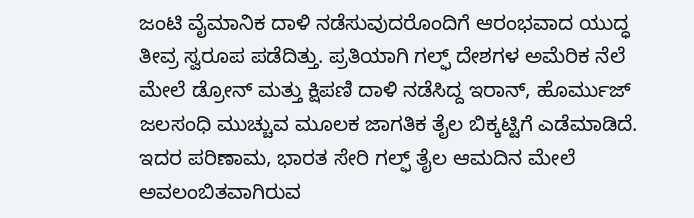ಜಂಟಿ ವೈಮಾನಿಕ ದಾಳಿ ನಡೆಸುವುದರೊಂದಿಗೆ ಆರಂಭವಾದ ಯುದ್ಧ ತೀವ್ರ ಸ್ವರೂಪ ಪಡೆದಿತ್ತು. ಪ್ರತಿಯಾಗಿ ಗಲ್ಫ್ ದೇಶಗಳ ಅಮೆರಿಕ ನೆಲೆ ಮೇಲೆ ಡ್ರೋನ್ ಮತ್ತು ಕ್ಷಿಪಣಿ ದಾಳಿ ನಡೆಸಿದ್ದ ಇರಾನ್, ಹೊರ್ಮುಜ್ ಜಲಸಂಧಿ ಮುಚ್ಚುವ ಮೂಲಕ ಜಾಗತಿಕ ತೈಲ ಬಿಕ್ಕಟ್ಟಿಗೆ ಎಡೆಮಾಡಿದೆ. ಇದರ ಪರಿಣಾಮ, ಭಾರತ ಸೇರಿ ಗಲ್ಫ್ ತೈಲ ಆಮದಿನ ಮೇಲೆ ಅವಲಂಬಿತವಾಗಿರುವ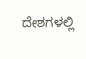ದೇಶಗಳಲ್ಲಿ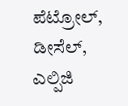ಪೆಟ್ರೋಲ್, ಡೀಸೆಲ್, ಎಲ್ಪಿಜಿ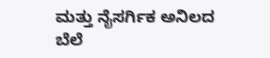ಮತ್ತು ನೈಸರ್ಗಿಕ ಅನಿಲದ ಬೆಲೆ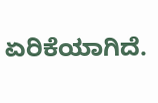ಏರಿಕೆಯಾಗಿದೆ.